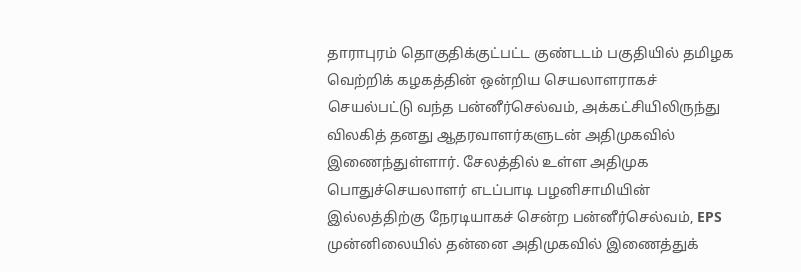தாராபுரம் தொகுதிக்குட்பட்ட குண்டடம் பகுதியில் தமிழக வெற்றிக் கழகத்தின் ஒன்றிய செயலாளராகச் செயல்பட்டு வந்த பன்னீர்செல்வம், அக்கட்சியிலிருந்து விலகித் தனது ஆதரவாளர்களுடன் அதிமுகவில் இணைந்துள்ளார். சேலத்தில் உள்ள அதிமுக பொதுச்செயலாளர் எடப்பாடி பழனிசாமியின் இல்லத்திற்கு நேரடியாகச் சென்ற பன்னீர்செல்வம், EPS முன்னிலையில் தன்னை அதிமுகவில் இணைத்துக்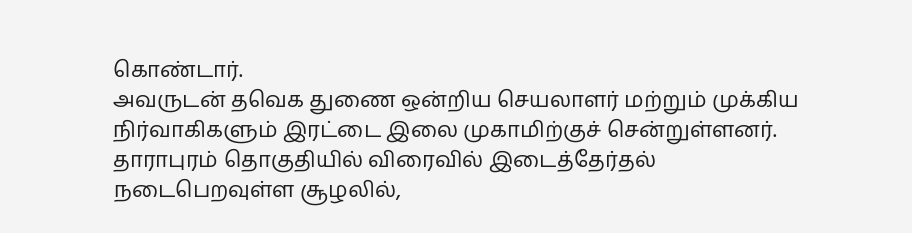கொண்டார்.
அவருடன் தவெக துணை ஒன்றிய செயலாளர் மற்றும் முக்கிய நிர்வாகிகளும் இரட்டை இலை முகாமிற்குச் சென்றுள்ளனர். தாராபுரம் தொகுதியில் விரைவில் இடைத்தேர்தல் நடைபெறவுள்ள சூழலில்,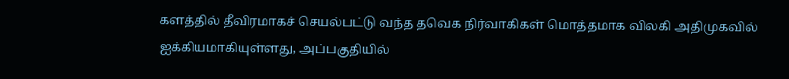களத்தில் தீவிரமாகச் செயல்பட்டு வந்த தவெக நிர்வாகிகள் மொத்தமாக விலகி அதிமுகவில் ஐக்கியமாகியுள்ளது, அப்பகுதியில்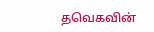தவெகவின்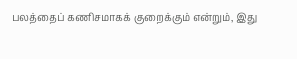பலத்தைப் கணிசமாகக் குறைக்கும் என்றும், இது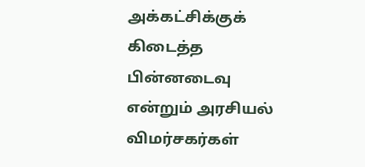அக்கட்சிக்குக் கிடைத்த பின்னடைவு என்றும் அரசியல் விமர்சகர்கள்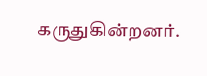கருதுகின்றனர்.